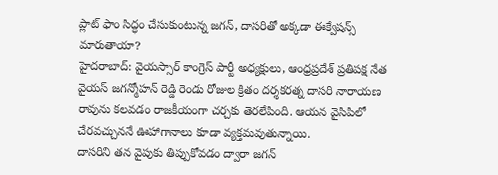ప్లాట్ ఫాం సిద్ధం చేసుకుంటున్న జగన్, దాసరితో అక్కడా ఈక్వేషన్స్ మారుతాయా?
హైదరాబాద్: వైయస్సార్ కాంగ్రెస్ పార్టీ అధ్యక్షులు, ఆంధ్రప్రదేశ్ ప్రతిపక్ష నేత వైయస్ జగన్మోహన్ రెడ్డి రెండు రోజుల క్రితం దర్శకరత్న దాసరి నారాయణ రావును కలవడం రాజకీయంగా చర్చకు తెరలేపింది. ఆయన వైసిపిలో చేరవచ్చుననే ఊహాగానాలు కూడా వ్యక్తమవుతున్నాయి.
దాసరిని తన వైపుకు తిప్పుకోవడం ద్వారా జగన్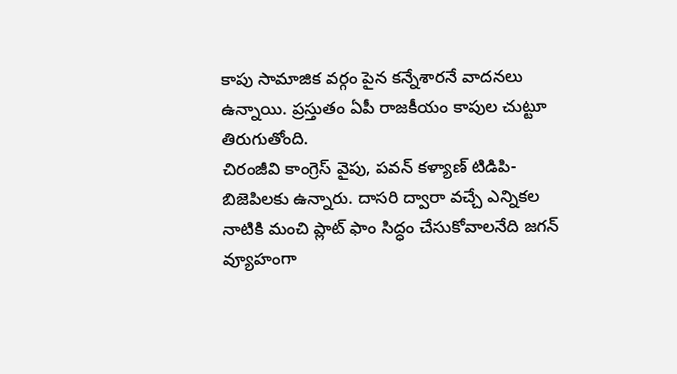కాపు సామాజిక వర్గం పైన కన్నేశారనే వాదనలు ఉన్నాయి. ప్రస్తుతం ఏపీ రాజకీయం కాపుల చుట్టూ తిరుగుతోంది.
చిరంజీవి కాంగ్రెస్ వైపు, పవన్ కళ్యాణ్ టిడిపి-బిజెపిలకు ఉన్నారు. దాసరి ద్వారా వచ్చే ఎన్నికల నాటికి మంచి ప్లాట్ ఫాం సిద్ధం చేసుకోవాలనేది జగన్ వ్యూహంగా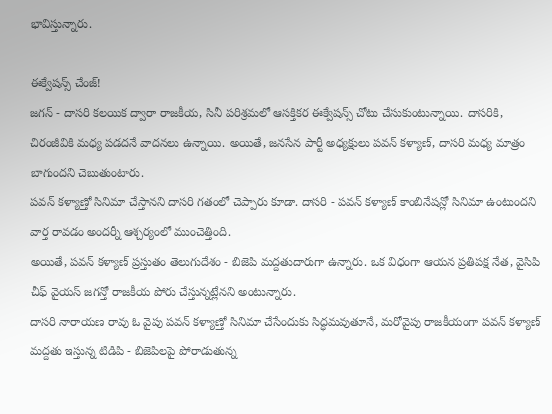భావిస్తున్నారు.

ఈక్వేషన్స్ చేంజ్!
జగన్ - దాసరి కలయిక ద్వారా రాజకీయ, సినీ పరిశ్రమలో ఆసక్తికర ఈక్వేషన్స్ చోటు చేసుకుంటున్నాయి. దాసరికి, చిరంజీవికి మధ్య పడదనే వాదనలు ఉన్నాయి. అయితే, జనసేన పార్టీ అధ్యక్షులు పవన్ కళ్యాణ్, దాసరి మధ్య మాత్రం బాగుందని చెబుతుంటారు.
పవన్ కళ్యాణ్తో సినిమా చేస్తానని దాసరి గతంలో చెప్పారు కూడా. దాసరి - పవన్ కళ్యాణ్ కాంబినేషన్లో సినిమా ఉంటుందని వార్త రావడం అందర్నీ ఆశ్చర్యంలో ముంచెత్తింది.
అయితే, పవన్ కళ్యాణ్ ప్రస్తుతం తెలుగుదేశం - బిజెపి మద్దతుదారుగా ఉన్నారు. ఒక విధంగా ఆయన ప్రతిపక్ష నేత, వైసిపి చీఫ్ వైయస్ జగన్తో రాజకీయ పోరు చేస్తున్నట్లేనని అంటున్నారు.
దాసరి నారాయణ రావు ఓ వైపు పవన్ కళ్యాణ్తో సినిమా చేసేందుకు సిద్ధమవుతూనే, మరోవైపు రాజకీయంగా పవన్ కళ్యాణ్ మద్దతు ఇస్తున్న టిడిపి - బిజెపిలపై పోరాడుతున్న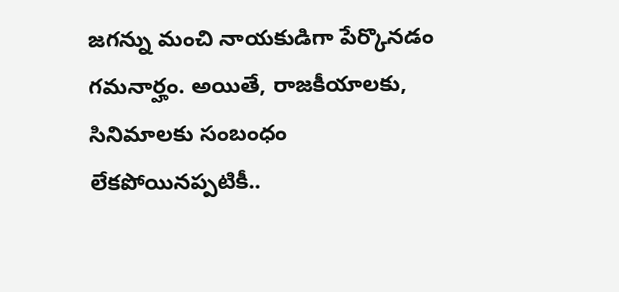జగన్ను మంచి నాయకుడిగా పేర్కొనడం గమనార్హం. అయితే, రాజకీయాలకు, సినిమాలకు సంబంధం లేకపోయినప్పటికీ..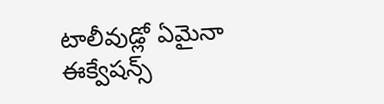టాలీవుడ్లో ఏమైనా ఈక్వేషన్స్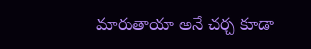మారుతాయా అనే చర్చ కూడా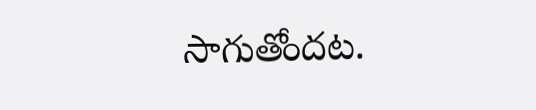సాగుతోందట.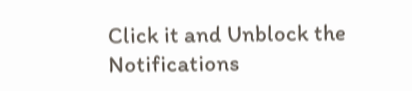Click it and Unblock the Notifications